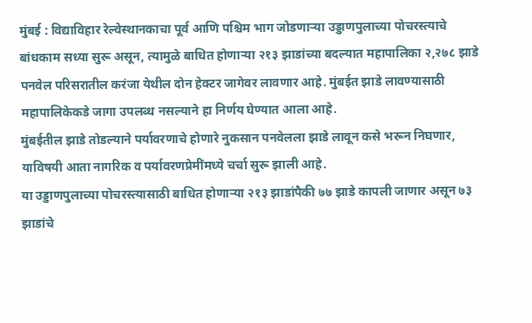मुंबई : विद्याविहार रेल्वेस्थानकाचा पूर्व आणि पश्चिम भाग जोडणाऱ्या उड्डाणपुलाच्या पोचरस्त्याचे बांधकाम सध्या सुरू असून, त्यामुळे बाधित होणाऱ्या २१३ झाडांच्या बदल्यात महापालिका २,२७८ झाडे पनवेल परिसरातील करंजा येथील दोन हेक्टर जागेवर लावणार आहे. मुंबईत झाडे लावण्यासाठी महापालिकेकडे जागा उपलब्ध नसल्याने हा निर्णय घेण्यात आला आहे.
मुंबईतील झाडे तोडल्याने पर्यावरणाचे होणारे नुकसान पनवेलला झाडे लावून कसे भरून निघणार, याविषयी आता नागरिक व पर्यावरणप्रेमींमध्ये चर्चा सुरू झाली आहे.
या उड्डाणपुलाच्या पोचरस्त्यासाठी बाधित होणाऱ्या २१३ झाडांपैकी ७७ झाडे कापली जाणार असून ७३ झाडांचे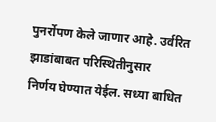पुनर्रोपण केले जाणार आहे. उर्वरित झाडांबाबत परिस्थितीनुसार
निर्णय घेण्यात येईल. सध्या बाधित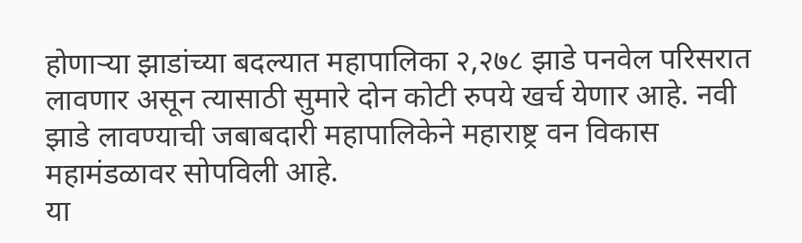होणाऱ्या झाडांच्या बदल्यात महापालिका २,२७८ झाडे पनवेल परिसरात लावणार असून त्यासाठी सुमारे दोन कोटी रुपये खर्च येणार आहे. नवी झाडे लावण्याची जबाबदारी महापालिकेने महाराष्ट्र वन विकास महामंडळावर सोपविली आहे.
या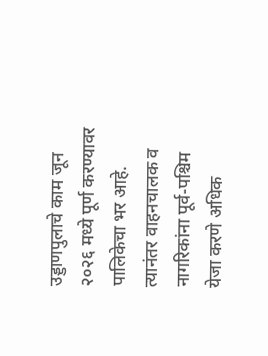उड्डाणपुलाचे काम जून २०२६ मध्ये पूर्ण करण्यावर पालिकेचा भर आहे. त्यानंतर वाहनचालक व नागरिकांना पूर्व-पश्चिम येजा करणे अधिक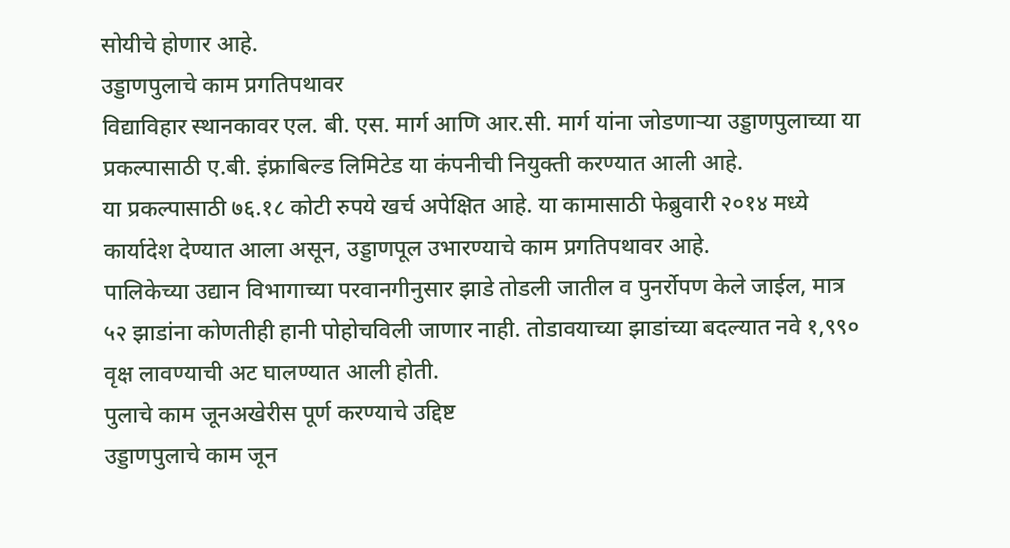सोयीचे होणार आहे.
उड्डाणपुलाचे काम प्रगतिपथावर
विद्याविहार स्थानकावर एल. बी. एस. मार्ग आणि आर.सी. मार्ग यांना जोडणाऱ्या उड्डाणपुलाच्या या प्रकल्पासाठी ए.बी. इंफ्राबिल्ड लिमिटेड या कंपनीची नियुक्ती करण्यात आली आहे.
या प्रकल्पासाठी ७६.१८ कोटी रुपये खर्च अपेक्षित आहे. या कामासाठी फेब्रुवारी २०१४ मध्ये कार्यादेश देण्यात आला असून, उड्डाणपूल उभारण्याचे काम प्रगतिपथावर आहे.
पालिकेच्या उद्यान विभागाच्या परवानगीनुसार झाडे तोडली जातील व पुनर्रोपण केले जाईल, मात्र ५२ झाडांना कोणतीही हानी पोहोचविली जाणार नाही. तोडावयाच्या झाडांच्या बदल्यात नवे १,९९० वृक्ष लावण्याची अट घालण्यात आली होती.
पुलाचे काम जूनअखेरीस पूर्ण करण्याचे उद्दिष्ट
उड्डाणपुलाचे काम जून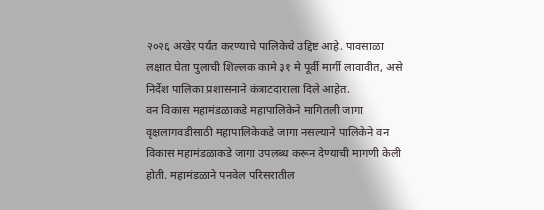२०२६ अखेर पर्यंत करण्याचे पालिकेचे उद्दिष्ट आहे. पावसाळा लक्षात घेता पुलाची शिल्लक कामे ३१ मे पूर्वी मार्गी लावावीत, असे निर्देश पालिका प्रशासनाने कंत्राटदाराला दिले आहेत.
वन विकास महामंडळाकडे महापालिकेने मागितली जागा
वृक्षलागवडीसाठी महापालिकेकडे जागा नसल्याने पालिकेने वन विकास महामंडळाकडे जागा उपलब्ध करून देण्याची मागणी केली होती. महामंडळाने पनवेल परिसरातील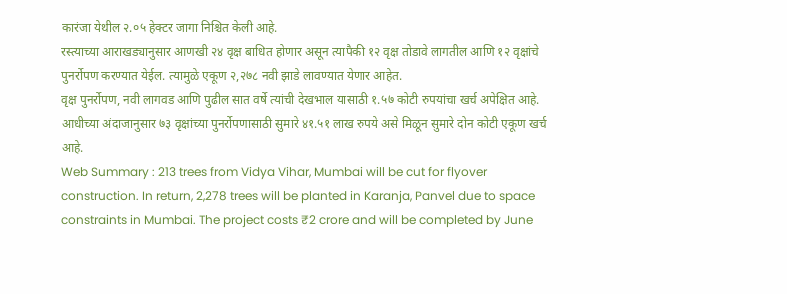कारंजा येथील २.०५ हेक्टर जागा निश्चित केली आहे.
रस्त्याच्या आराखड्यानुसार आणखी २४ वृक्ष बाधित होणार असून त्यापैकी १२ वृक्ष तोडावे लागतील आणि १२ वृक्षांचे पुनर्रोपण करण्यात येईल. त्यामुळे एकूण २,२७८ नवी झाडे लावण्यात येणार आहेत.
वृक्ष पुनर्रोपण, नवी लागवड आणि पुढील सात वर्षे त्यांची देखभाल यासाठी १.५७ कोटी रुपयांचा खर्च अपेक्षित आहे. आधीच्या अंदाजानुसार ७३ वृक्षांच्या पुनर्रोपणासाठी सुमारे ४१.५१ लाख रुपये असे मिळून सुमारे दोन कोटी एकूण खर्च आहे.
Web Summary : 213 trees from Vidya Vihar, Mumbai will be cut for flyover construction. In return, 2,278 trees will be planted in Karanja, Panvel due to space constraints in Mumbai. The project costs ₹2 crore and will be completed by June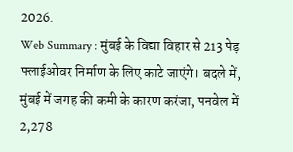2026.
Web Summary : मुंबई के विद्या विहार से 213 पेड़ फ्लाईओवर निर्माण के लिए काटे जाएंगे। बदले में, मुंबई में जगह की कमी के कारण करंजा, पनवेल में 2,278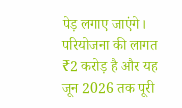पेड़ लगाए जाएंगे। परियोजना की लागत ₹2 करोड़ है और यह जून 2026 तक पूरी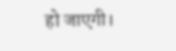हो जाएगी।